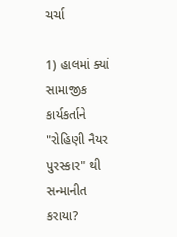ચર્ચા

1) હાલમાં ક્યાં સામાજીક કાર્યકર્તાને "રોહિણી નૈયર પુરસ્કાર" થી સન્માનીત કરાયા?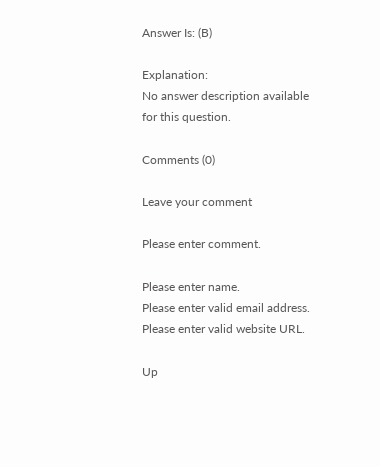Answer Is: (B)

Explanation:
No answer description available for this question.

Comments (0)

Leave your comment

Please enter comment.

Please enter name.
Please enter valid email address.
Please enter valid website URL.

Up